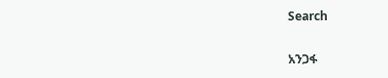Search

አንጋፋ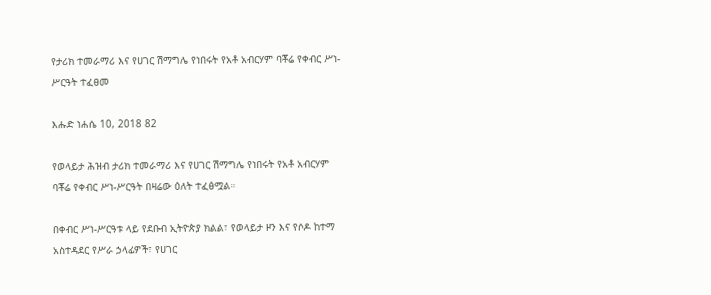የታሪክ ተመራማሪ እና የሀገር ሽማግሌ የነበሩት የአቶ አብርሃም ባቾሬ የቀብር ሥነ-ሥርዓት ተፈፀመ

እሑድ ነሐሴ 10, 2018 82

የወላይታ ሕዝብ ታሪክ ተመራማሪ እና የሀገር ሽማግሌ የነበሩት የአቶ አብርሃም ባቾሬ የቀብር ሥነ-ሥርዓት በዛሬው ዕለት ተፈፅሟል።

በቀብር ሥነ-ሥርዓቱ ላይ የደቡብ ኢትዮጵያ ክልል፣ የወላይታ ዞን እና የሶዶ ከተማ አስተዳደር የሥራ ኃላፊዎች፣ የሀገር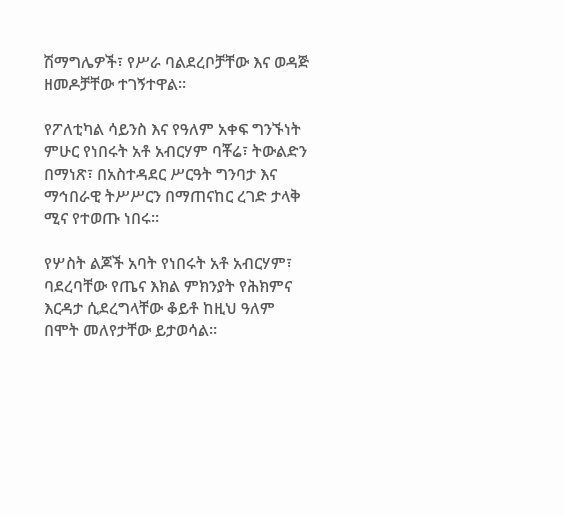ሽማግሌዎች፣ የሥራ ባልደረቦቻቸው እና ወዳጅ ዘመዶቻቸው ተገኝተዋል።

የፖለቲካል ሳይንስ እና የዓለም አቀፍ ግንኙነት ምሁር የነበሩት አቶ አብርሃም ባቾሬ፣ ትውልድን በማነጽ፣ በአስተዳደር ሥርዓት ግንባታ እና ማኅበራዊ ትሥሥርን በማጠናከር ረገድ ታላቅ ሚና የተወጡ ነበሩ።

የሦስት ልጆች አባት የነበሩት አቶ አብርሃም፣ ባደረባቸው የጤና እክል ምክንያት የሕክምና እርዳታ ሲደረግላቸው ቆይቶ ከዚህ ዓለም በሞት መለየታቸው ይታወሳል።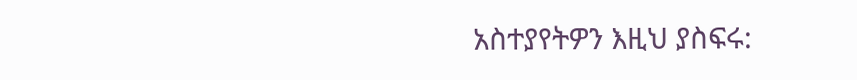አስተያየትዎን እዚህ ያስፍሩ: